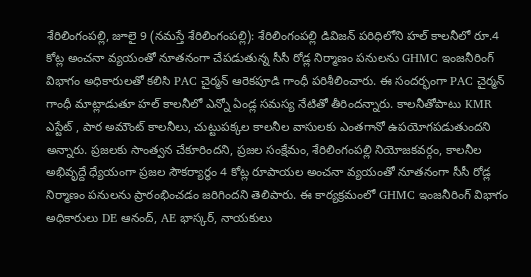శేరిలింగంపల్లి, జూలై 9 (నమస్తే శేరిలింగంపల్లి): శేరిలింగంపల్లి డివిజన్ పరిధిలోని హల్ కాలనీలో రూ.4 కోట్ల అంచనా వ్యయంతో నూతనంగా చేపడుతున్న సీసీ రోడ్ల నిర్మాణం పనులను GHMC ఇంజనీరింగ్ విభాగం అధికారులతో కలిసి PAC చైర్మన్ ఆరెకపూడి గాంధీ పరిశీలించారు. ఈ సందర్భంగా PAC చైర్మన్ గాంధీ మాట్లాడుతూ హల్ కాలనీలో ఎన్నో ఏండ్ల సమస్య నేటితో తీరిందన్నారు. కాలనీతోపాటు KMR ఎస్టేట్ , పార అమౌంట్ కాలనీలు, చుట్టుపక్కల కాలనీల వాసులకు ఎంతగానో ఉపయోగపడుతుందని అన్నారు. ప్రజలకు సాంత్వన చేకూరిందని, ప్రజల సంక్షేమం, శేరిలింగంపల్లి నియోజకవర్గం, కాలనీల అభివృద్దే ధ్యేయంగా ప్రజల సౌకర్యార్థం 4 కోట్ల రూపాయల అంచనా వ్యయంతో నూతనంగా సీసీ రోడ్ల నిర్మాణం పనులను ప్రారంభించడం జరిగిందని తెలిపారు. ఈ కార్యక్రమంలో GHMC ఇంజనీరింగ్ విభాగం అధికారులు DE ఆనంద్, AE భాస్కర్, నాయకులు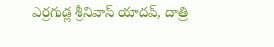ఎర్రగుడ్ల శ్రీనివాస్ యాదవ్, దాత్రి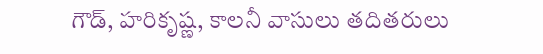గౌడ్, హరికృష్ణ, కాలనీ వాసులు తదితరులు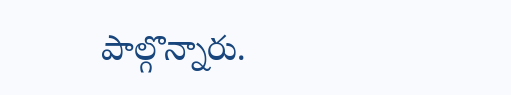పాల్గొన్నారు.